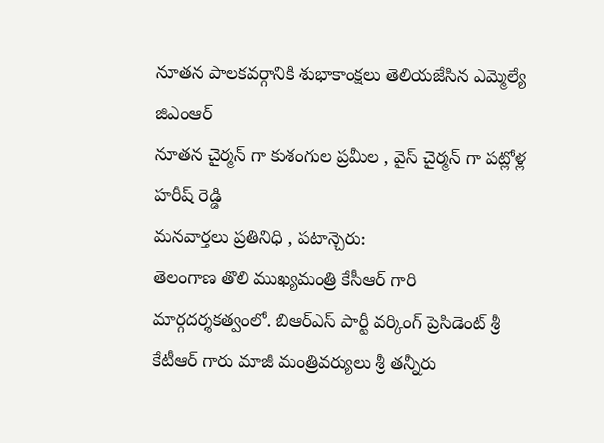నూతన పాలకవర్గానికి శుభాకాంక్షలు తెలియజేసిన ఎమ్మెల్యే జిఎంఆర్
నూతన చైర్మన్ గా కుశంగుల ప్రమీల , వైస్ చైర్మన్ గా పట్లోళ్ల హరీష్ రెడ్డి
మనవార్తలు ప్రతినిధి , పటాన్చెరు:
తెలంగాణ తొలి ముఖ్యమంత్రి కేసీఆర్ గారి మార్గదర్శకత్వంలో. బిఆర్ఎస్ పార్టీ వర్కింగ్ ప్రెసిడెంట్ శ్రీ కేటీఆర్ గారు మాజీ మంత్రివర్యులు శ్రీ తన్నీరు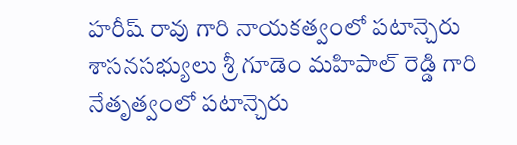హరీష్ రావు గారి నాయకత్వంలో పటాన్చెరు శాసనసభ్యులు శ్రీ గూడెం మహిపాల్ రెడ్డి గారి నేతృత్వంలో పటాన్చెరు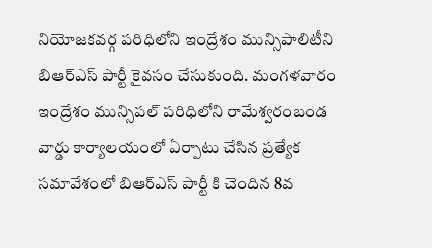నియోజకవర్గ పరిధిలోని ఇంద్రేశం మున్సిపాలిటీని బిఆర్ఎస్ పార్టీ కైవసం చేసుకుంది. మంగళవారం ఇంద్రేశం మున్సిపల్ పరిధిలోని రామేశ్వరంబండ వార్డు కార్యాలయంలో ఏర్పాటు చేసిన ప్రత్యేక సమావేశంలో బిఆర్ఎస్ పార్టీ కి చెందిన 8వ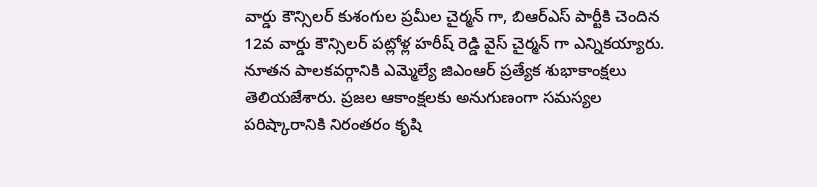వార్డు కౌన్సిలర్ కుశంగుల ప్రమీల చైర్మన్ గా, బిఆర్ఎస్ పార్టీకి చెందిన 12వ వార్డు కౌన్సిలర్ పట్లోళ్ల హరీష్ రెడ్డి వైస్ చైర్మన్ గా ఎన్నికయ్యారు. నూతన పాలకవర్గానికి ఎమ్మెల్యే జిఎంఆర్ ప్రత్యేక శుభాకాంక్షలు తెలియజేశారు. ప్రజల ఆకాంక్షలకు అనుగుణంగా సమస్యల పరిష్కారానికి నిరంతరం కృషి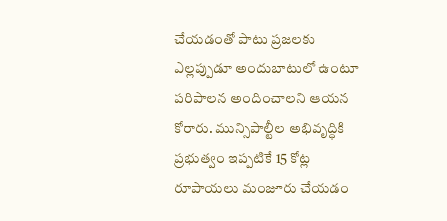చేయడంతో పాటు ప్రజలకు ఎల్లప్పుడూ అందుబాటులో ఉంటూ పరిపాలన అందించాలని ఆయన కోరారు. మున్సిపాల్టీల అభివృద్ధికి ప్రభుత్వం ఇప్పటికే 15 కోట్ల రూపాయలు మంజూరు చేయడం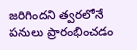జరిగిందని త్వరలోనే పనులు ప్రారంభించడం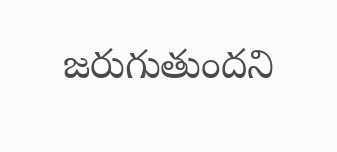జరుగుతుందని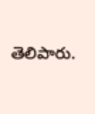తెలిపారు.